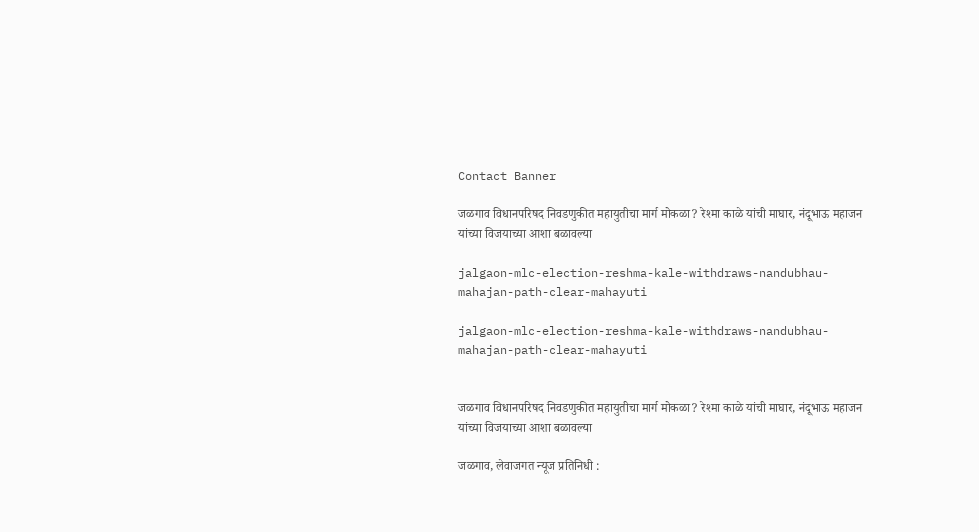Contact Banner

जळगाव विधानपरिषद निवडणुकीत महायुतीचा मार्ग मोकळा? रेश्मा काळे यांची माघार, नंदूभाऊ महाजन यांच्या विजयाच्या आशा बळावल्या

jalgaon-mlc-election-reshma-kale-withdraws-nandubhau-mahajan-path-clear-mahayuti

jalgaon-mlc-election-reshma-kale-withdraws-nandubhau-mahajan-path-clear-mahayuti


जळगाव विधानपरिषद निवडणुकीत महायुतीचा मार्ग मोकळा? रेश्मा काळे यांची माघार, नंदूभाऊ महाजन यांच्या विजयाच्या आशा बळावल्या

जळगाव, लेवाजगत न्यूज प्रतिनिधी :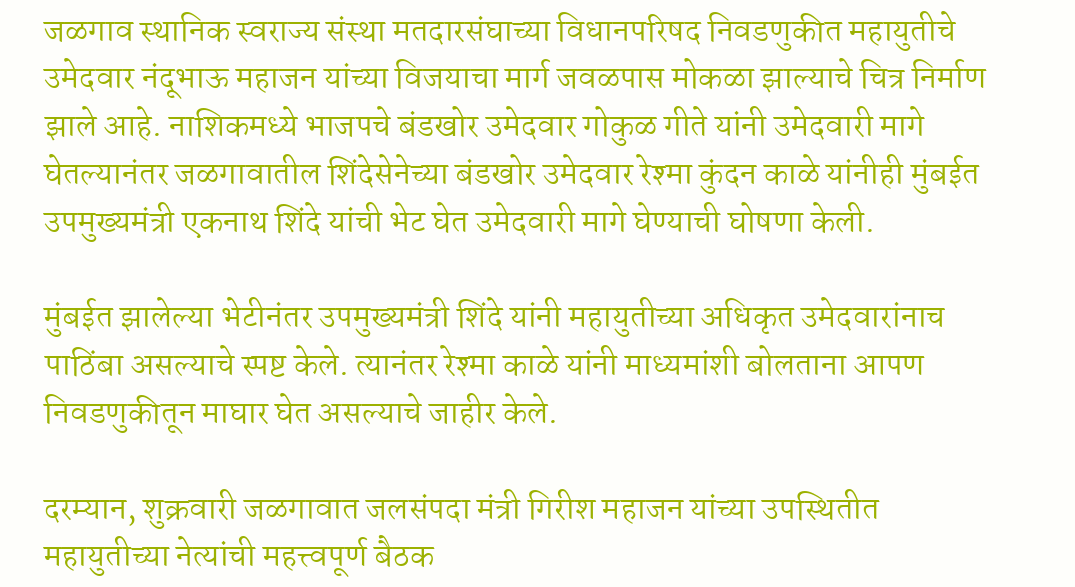जळगाव स्थानिक स्वराज्य संस्था मतदारसंघाच्या विधानपरिषद निवडणुकीत महायुतीचे उमेदवार नंदूभाऊ महाजन यांच्या विजयाचा मार्ग जवळपास मोकळा झाल्याचे चित्र निर्माण झाले आहे. नाशिकमध्ये भाजपचे बंडखोर उमेदवार गोकुळ गीते यांनी उमेदवारी मागे घेतल्यानंतर जळगावातील शिंदेसेनेच्या बंडखोर उमेदवार रेश्मा कुंदन काळे यांनीही मुंबईत उपमुख्यमंत्री एकनाथ शिंदे यांची भेट घेत उमेदवारी मागे घेण्याची घोषणा केली.

मुंबईत झालेल्या भेटीनंतर उपमुख्यमंत्री शिंदे यांनी महायुतीच्या अधिकृत उमेदवारांनाच पाठिंबा असल्याचे स्पष्ट केले. त्यानंतर रेश्मा काळे यांनी माध्यमांशी बोलताना आपण निवडणुकीतून माघार घेत असल्याचे जाहीर केले.

दरम्यान, शुक्रवारी जळगावात जलसंपदा मंत्री गिरीश महाजन यांच्या उपस्थितीत महायुतीच्या नेत्यांची महत्त्वपूर्ण बैठक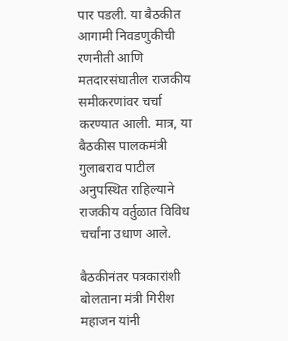पार पडली. या बैठकीत आगामी निवडणुकीची रणनीती आणि मतदारसंघातील राजकीय समीकरणांवर चर्चा करण्यात आली. मात्र, या बैठकीस पालकमंत्री गुलाबराव पाटील अनुपस्थित राहिल्याने राजकीय वर्तुळात विविध चर्चांना उधाण आले.

बैठकीनंतर पत्रकारांशी बोलताना मंत्री गिरीश महाजन यांनी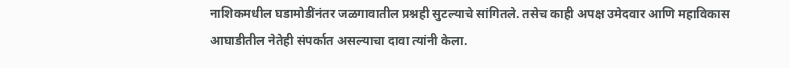नाशिकमधील घडामोडींनंतर जळगावातील प्रश्नही सुटल्याचे सांगितले. तसेच काही अपक्ष उमेदवार आणि महाविकास आघाडीतील नेतेही संपर्कात असल्याचा दावा त्यांनी केला.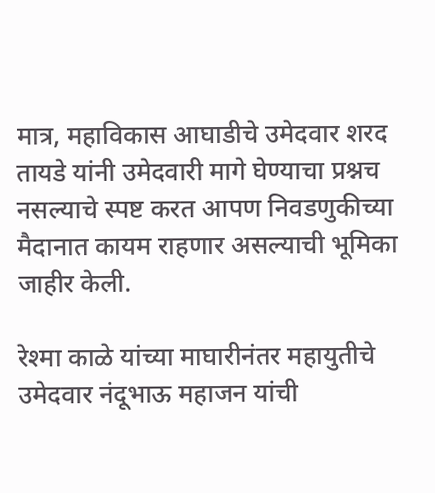मात्र, महाविकास आघाडीचे उमेदवार शरद तायडे यांनी उमेदवारी मागे घेण्याचा प्रश्नच नसल्याचे स्पष्ट करत आपण निवडणुकीच्या मैदानात कायम राहणार असल्याची भूमिका जाहीर केली.

रेश्मा काळे यांच्या माघारीनंतर महायुतीचे उमेदवार नंदूभाऊ महाजन यांची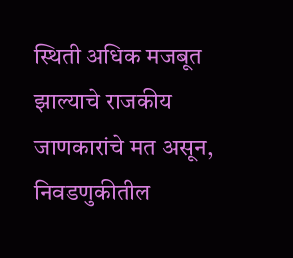स्थिती अधिक मजबूत झाल्याचे राजकीय जाणकारांचे मत असून, निवडणुकीतील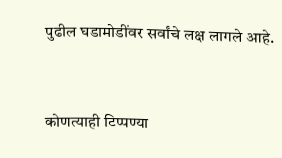पुढील घडामोडींवर सर्वांचे लक्ष लागले आहे.


कोणत्याही टिप्पण्‍या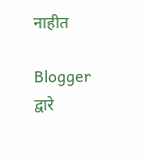नाहीत

Blogger द्वारे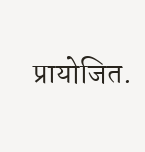प्रायोजित.